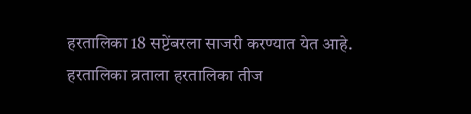हरतालिका 18 सप्टेंबरला साजरी करण्यात येत आहे.
हरतालिका व्रताला हरतालिका तीज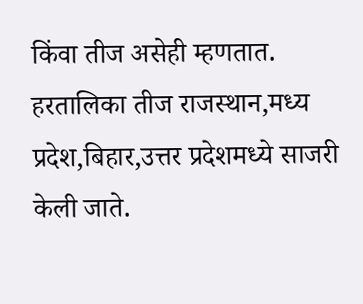किंवा तीज असेही म्हणतात.
हरतालिका तीज राजस्थान,मध्य प्रदेश,बिहार,उत्तर प्रदेशमध्ये साजरी केली जाते.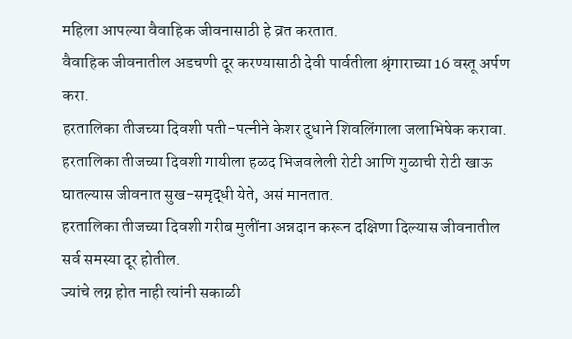महिला आपल्या वैवाहिक जीवनासाठी हे व्रत करतात.
वैवाहिक जीवनातील अडचणी दूर करण्यासाठी देवी पार्वतीला श्रृंगाराच्या 16 वस्तू अर्पण करा.
हरतालिका तीजच्या दिवशी पती-पत्नीने केशर दुधाने शिवलिंगाला जलाभिषेक करावा.
हरतालिका तीजच्या दिवशी गायीला हळद भिजवलेली रोटी आणि गुळाची रोटी खाऊ घातल्यास जीवनात सुख-समृद्धी येते, असं मानतात.
हरतालिका तीजच्या दिवशी गरीब मुलींना अन्नदान करून दक्षिणा दिल्यास जीवनातील सर्व समस्या दूर होतील.
ज्यांचे लग्न होत नाही त्यांनी सकाळी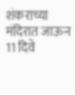शंकराच्या मंदिरात जाऊन 11 दिवे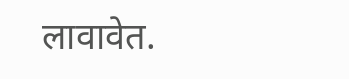लावावेत.